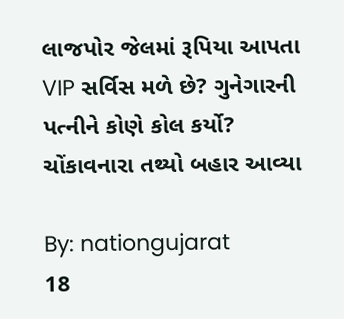લાજપોર જેલમાં રૂપિયા આપતા VIP સર્વિસ મળે છે? ગુનેગારની પત્નીને કોણે કોલ કર્યો? ચોંકાવનારા તથ્યો બહાર આવ્યા

By: nationgujarat
18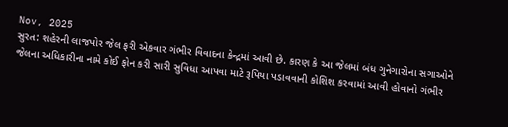Nov, 2025
સુરત: શહેરની લાજપોર જેલ ફરી એકવાર ગંભીર વિવાદના કેન્દ્રમાં આવી છે. કારણ કે આ જેલમાં બંધ ગુનેગારોના સગાઓને જેલના અધિકારીના નામે કોઈ ફોન કરી સારી સુવિધા આપવા માટે રૂપિયા પડાવવાની કોશિશ કરવામાં આવી હોવાનો ગંભીર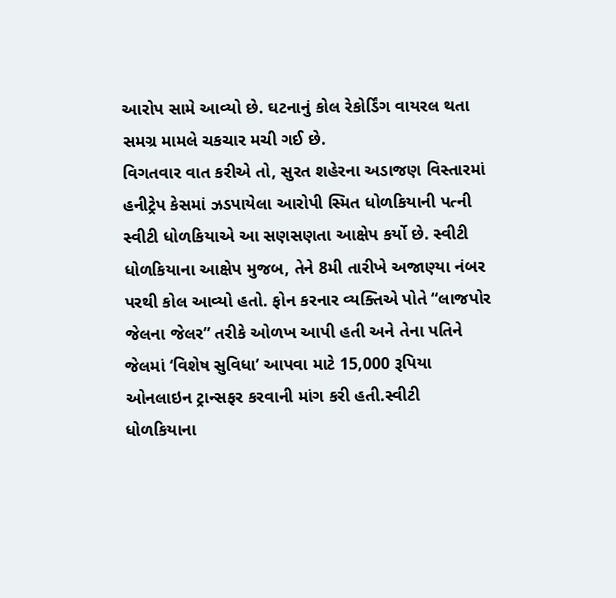આરોપ સામે આવ્યો છે. ઘટનાનું કોલ રેકોર્ડિંગ વાયરલ થતા સમગ્ર મામલે ચકચાર મચી ગઈ છે.
વિગતવાર વાત કરીએ તો, સુરત શહેરના અડાજણ વિસ્તારમાં હનીટ્રેપ કેસમાં ઝડપાયેલા આરોપી સ્મિત ધોળકિયાની પત્ની સ્વીટી ધોળકિયાએ આ સણસણતા આક્ષેપ કર્યો છે. સ્વીટી ધોળકિયાના આક્ષેપ મુજબ, તેને 8મી તારીખે અજાણ્યા નંબર પરથી કોલ આવ્યો હતો. ફોન કરનાર વ્યક્તિએ પોતે “લાજપોર જેલના જેલર” તરીકે ઓળખ આપી હતી અને તેના પતિને જેલમાં ‘વિશેષ સુવિધા’ આપવા માટે 15,000 રૂપિયા ઓનલાઇન ટ્રાન્સફર કરવાની માંગ કરી હતી.સ્વીટી ધોળકિયાના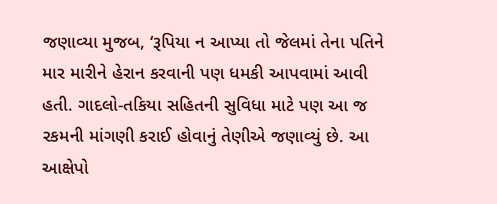જણાવ્યા મુજબ, ‘રૂપિયા ન આપ્યા તો જેલમાં તેના પતિને માર મારીને હેરાન કરવાની પણ ધમકી આપવામાં આવી હતી. ગાદલો-તકિયા સહિતની સુવિધા માટે પણ આ જ રકમની માંગણી કરાઈ હોવાનું તેણીએ જણાવ્યું છે. આ આક્ષેપો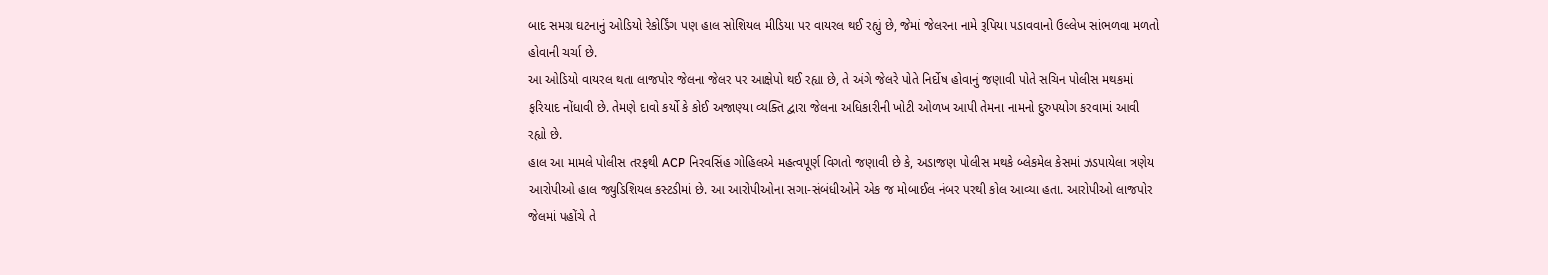બાદ સમગ્ર ઘટનાનું ઓડિયો રેકોર્ડિંગ પણ હાલ સોશિયલ મીડિયા પર વાયરલ થઈ રહ્યું છે, જેમાં જેલરના નામે રૂપિયા પડાવવાનો ઉલ્લેખ સાંભળવા મળતો હોવાની ચર્ચા છે.
આ ઓડિયો વાયરલ થતા લાજપોર જેલના જેલર પર આક્ષેપો થઈ રહ્યા છે, તે અંગે જેલરે પોતે નિર્દોષ હોવાનું જણાવી પોતે સચિન પોલીસ મથકમાં ફરિયાદ નોંધાવી છે. તેમણે દાવો કર્યો કે કોઈ અજાણ્યા વ્યક્તિ દ્વારા જેલના અધિકારીની ખોટી ઓળખ આપી તેમના નામનો દુરુપયોગ કરવામાં આવી રહ્યો છે.
હાલ આ મામલે પોલીસ તરફથી ACP નિરવસિંહ ગોહિલએ મહત્વપૂર્ણ વિગતો જણાવી છે કે, અડાજણ પોલીસ મથકે બ્લેકમેલ કેસમાં ઝડપાયેલા ત્રણેય આરોપીઓ હાલ જ્યુડિશિયલ કસ્ટડીમાં છે. આ આરોપીઓના સગા-સંબંધીઓને એક જ મોબાઈલ નંબર પરથી કોલ આવ્યા હતા. આરોપીઓ લાજપોર જેલમાં પહોંચે તે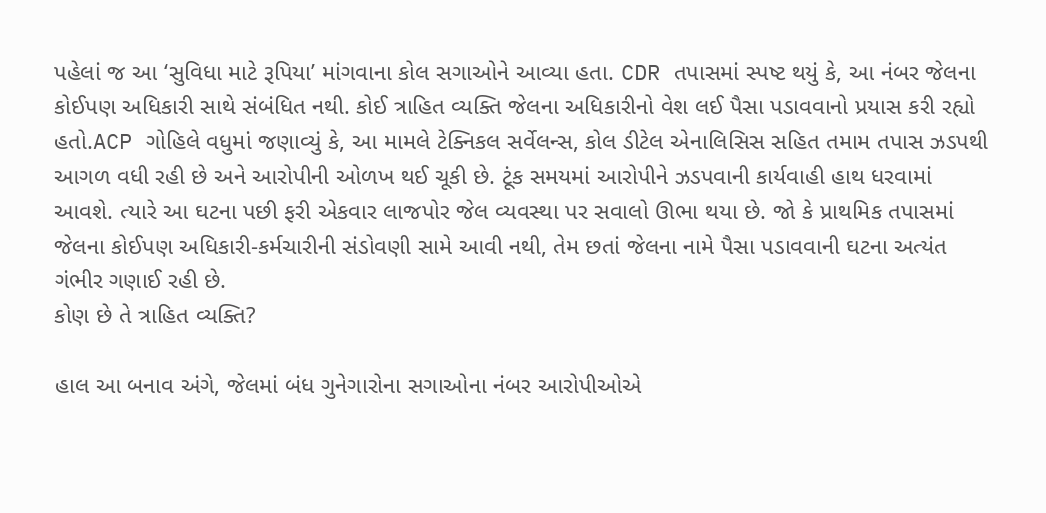પહેલાં જ આ ‘સુવિધા માટે રૂપિયા’ માંગવાના કોલ સગાઓને આવ્યા હતા. CDR તપાસમાં સ્પષ્ટ થયું કે, આ નંબર જેલના કોઈપણ અધિકારી સાથે સંબંધિત નથી. કોઈ ત્રાહિત વ્યક્તિ જેલના અધિકારીનો વેશ લઈ પૈસા પડાવવાનો પ્રયાસ કરી રહ્યો હતો.ACP ગોહિલે વધુમાં જણાવ્યું કે, આ મામલે ટેક્નિકલ સર્વેલન્સ, કોલ ડીટેલ એનાલિસિસ સહિત તમામ તપાસ ઝડપથી આગળ વધી રહી છે અને આરોપીની ઓળખ થઈ ચૂકી છે. ટૂંક સમયમાં આરોપીને ઝડપવાની કાર્યવાહી હાથ ધરવામાં આવશે. ત્યારે આ ઘટના પછી ફરી એકવાર લાજપોર જેલ વ્યવસ્થા પર સવાલો ઊભા થયા છે. જો કે પ્રાથમિક તપાસમાં જેલના કોઈપણ અધિકારી-કર્મચારીની સંડોવણી સામે આવી નથી, તેમ છતાં જેલના નામે પૈસા પડાવવાની ઘટના અત્યંત ગંભીર ગણાઈ રહી છે.
કોણ છે તે ત્રાહિત વ્યક્તિ?

હાલ આ બનાવ અંગે, જેલમાં બંધ ગુનેગારોના સગાઓના નંબર આરોપીઓએ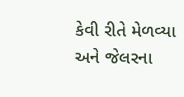કેવી રીતે મેળવ્યા અને જેલરના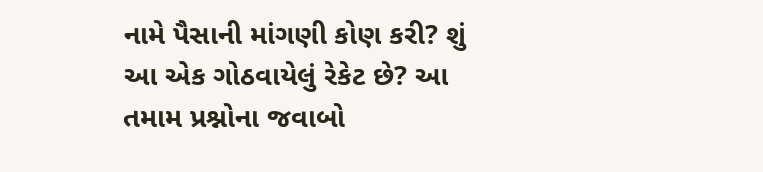નામે પૈસાની માંગણી કોણ કરી? શું આ એક ગોઠવાયેલું રેકેટ છે? આ તમામ પ્રશ્નોના જવાબો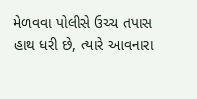મેળવવા પોલીસે ઉચ્ચ તપાસ હાથ ધરી છે, ત્યારે આવનારા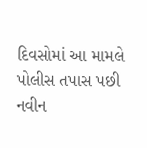દિવસોમાં આ મામલે પોલીસ તપાસ પછી નવીન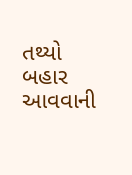તથ્યો બહાર આવવાની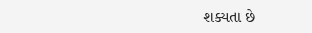શક્યતા છે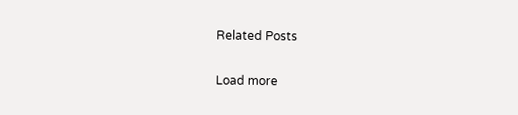Related Posts

Load more